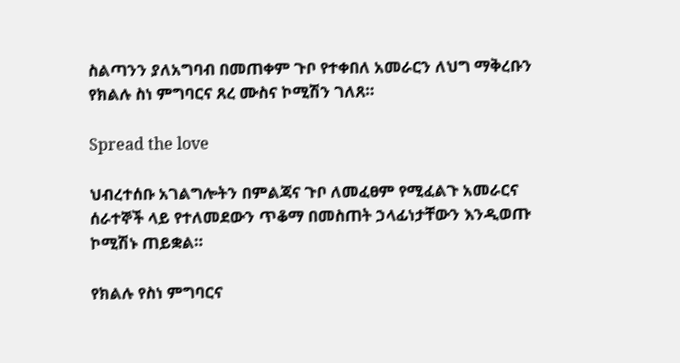ስልጣንን ያለአግባብ በመጠቀም ጉቦ የተቀበለ አመራርን ለህግ ማቅረቡን የክልሉ ስነ ምግባርና ጸረ ሙስና ኮሚሽን ገለጸ።

Spread the love

ህብረተሰቡ አገልግሎትን በምልጃና ጉቦ ለመፈፀም የሚፈልጉ አመራርና ሰራተኞች ላይ የተለመደውን ጥቆማ በመስጠት ኃላፊነታቸውን እንዲወጡ ኮሚሽኑ ጠይቋል።

የክልሉ የስነ ምግባርና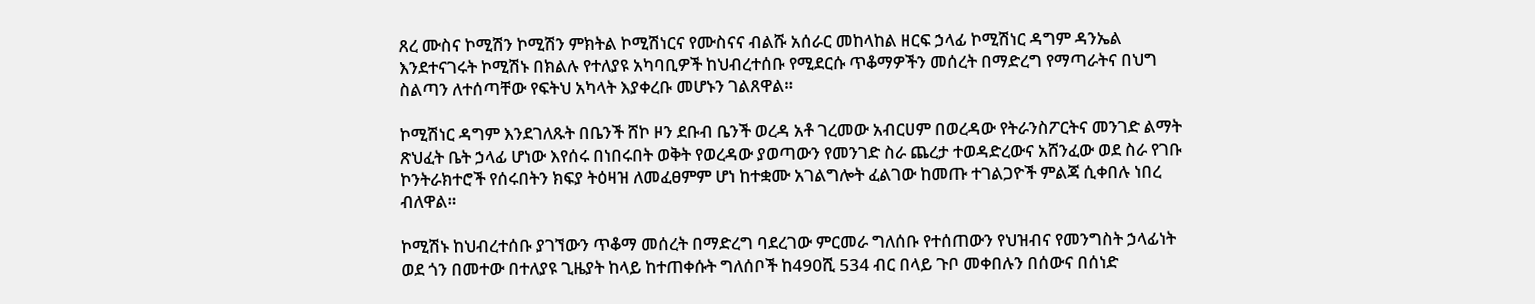ጸረ ሙስና ኮሚሽን ኮሚሽን ምክትል ኮሚሽነርና የሙስናና ብልሹ አሰራር መከላከል ዘርፍ ኃላፊ ኮሚሽነር ዳግም ዳንኤል እንደተናገሩት ኮሚሽኑ በክልሉ የተለያዩ አካባቢዎች ከህብረተሰቡ የሚደርሱ ጥቆማዎችን መሰረት በማድረግ የማጣራትና በህግ ስልጣን ለተሰጣቸው የፍትህ አካላት እያቀረቡ መሆኑን ገልጸዋል።

ኮሚሽነር ዳግም እንደገለጹት በቤንች ሸኮ ዞን ደቡብ ቤንች ወረዳ አቶ ገረመው አብርሀም በወረዳው የትራንስፖርትና መንገድ ልማት ጽህፈት ቤት ኃላፊ ሆነው እየሰሩ በነበሩበት ወቅት የወረዳው ያወጣውን የመንገድ ስራ ጨረታ ተወዳድረውና አሸንፈው ወደ ስራ የገቡ ኮንትራክተሮች የሰሩበትን ክፍያ ትዕዛዝ ለመፈፀምም ሆነ ከተቋሙ አገልግሎት ፈልገው ከመጡ ተገልጋዮች ምልጃ ሲቀበሉ ነበረ ብለዋል።

ኮሚሽኑ ከህብረተሰቡ ያገኘውን ጥቆማ መሰረት በማድረግ ባደረገው ምርመራ ግለሰቡ የተሰጠውን የህዝብና የመንግስት ኃላፊነት ወደ ጎን በመተው በተለያዩ ጊዜያት ከላይ ከተጠቀሱት ግለሰቦች ከ490ሺ 534 ብር በላይ ጉቦ መቀበሉን በሰውና በሰነድ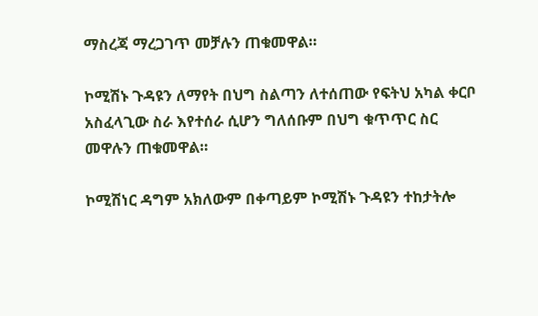ማስረጃ ማረጋገጥ መቻሉን ጠቁመዋል።

ኮሚሽኑ ጉዳዩን ለማየት በህግ ስልጣን ለተሰጠው የፍትህ አካል ቀርቦ አስፈላጊው ስራ እየተሰራ ሲሆን ግለሰቡም በህግ ቁጥጥር ስር መዋሉን ጠቁመዋል።

ኮሚሽነር ዳግም አክለውም በቀጣይም ኮሚሽኑ ጉዳዩን ተከታትሎ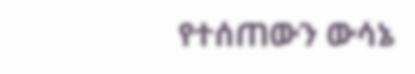የተሰጠውን ውሳኔ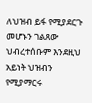ለህዝብ ይፋ የሚያደርጉ መሆኑን ገልጸው ህብረተሰቡም እንደዚህ አይነት ህዝብን የሚያማርሩ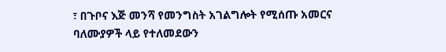፣ በጉቦና እጅ መንሻ የመንግስት አገልግሎት የሚሰጡ አመርና ባለሙያዎች ላይ የተለመደውን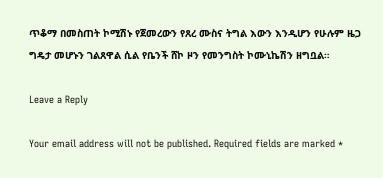ጥቆማ በመስጠት ኮሚሽኑ የጀመረውን የጸረ ሙስና ትግል እውን እንዲሆን የሁሉም ዜጋ ግዴታ መሆኑን ገልጸዋል ሲል የቤንች ሸኮ ዞን የመንግስት ኮሙኒኬሽን ዘግቧል።

Leave a Reply

Your email address will not be published. Required fields are marked *